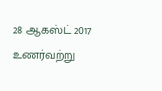28 ஆகஸ்ட் 2017
உணர்வற்று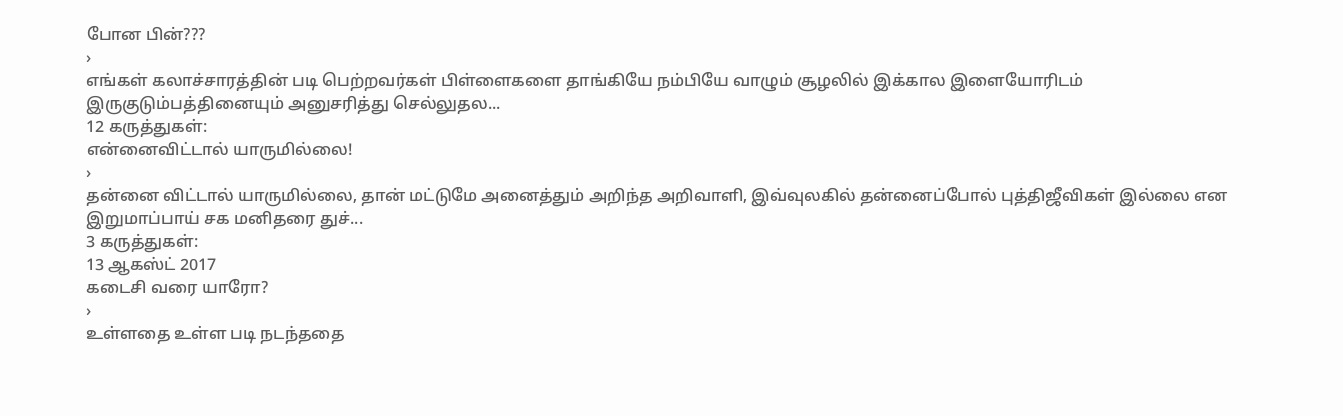போன பின்???
›
எங்கள் கலாச்சாரத்தின் படி பெற்றவர்கள் பிள்ளைகளை தாங்கியே நம்பியே வாழும் சூழலில் இக்கால இளையோரிடம் இருகுடும்பத்தினையும் அனுசரித்து செல்லுதல...
12 கருத்துகள்:
என்னைவிட்டால் யாருமில்லை!
›
தன்னை விட்டால் யாருமில்லை, தான் மட்டுமே அனைத்தும் அறிந்த அறிவாளி, இவ்வுலகில் தன்னைப்போல் புத்திஜீவிகள் இல்லை என இறுமாப்பாய் சக மனிதரை துச்...
3 கருத்துகள்:
13 ஆகஸ்ட் 2017
கடைசி வரை யாரோ?
›
உள்ளதை உள்ள படி நடந்ததை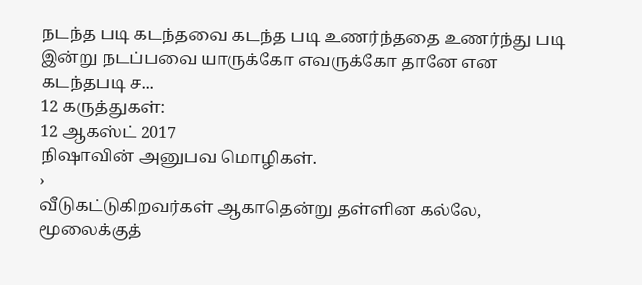நடந்த படி கடந்தவை கடந்த படி உணர்ந்ததை உணர்ந்து படி இன்று நடப்பவை யாருக்கோ எவருக்கோ தானே என கடந்தபடி ச...
12 கருத்துகள்:
12 ஆகஸ்ட் 2017
நிஷாவின் அனுபவ மொழிகள்.
›
வீடுகட்டுகிறவர்கள் ஆகாதென்று தள்ளின கல்லே, மூலைக்குத்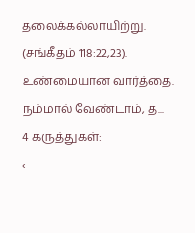தலைக்கல்லாயிற்று. (சங்கீதம் 118:22,23). உண்மையான வார்த்தை. நம்மால் வேண்டாம், த...
4 கருத்துகள்:
‹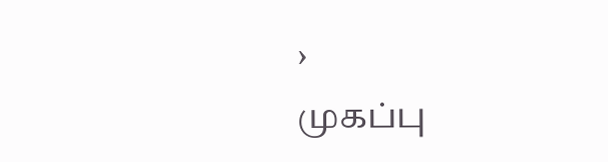›
முகப்பு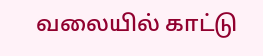வலையில் காட்டு